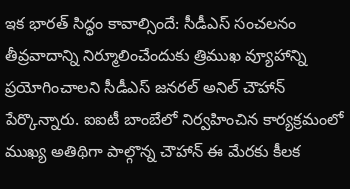ఇక భారత్ సిద్ధం కావాల్సిందే: సీడీఎస్ సంచలనం
తీవ్రవాదాన్ని నిర్మూలించేందుకు త్రిముఖ వ్యూహాన్ని ప్రయోగించాలని సీడీఎస్ జనరల్ అనిల్ చౌహాన్ పేర్కొన్నారు. ఐఐటీ బాంబేలో నిర్వహించిన కార్యక్రమంలో ముఖ్య అతిథిగా పాల్గొన్న చౌహాన్ ఈ మేరకు కీలక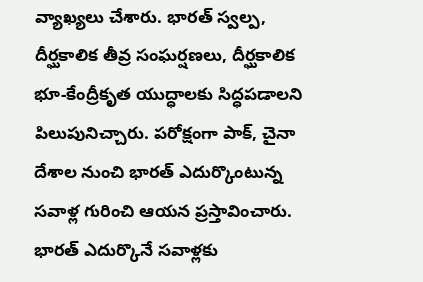వ్యాఖ్యలు చేశారు. భారత్ స్వల్ప, దీర్ఘకాలిక తీవ్ర సంఘర్షణలు, దీర్ఘకాలిక భూ-కేంద్రీకృత యుద్ధాలకు సిద్ధపడాలని పిలుపునిచ్చారు. పరోక్షంగా పాక్, చైనా దేశాల నుంచి భారత్ ఎదుర్కొంటున్న సవాళ్ల గురించి ఆయన ప్రస్తావించారు.
భారత్ ఎదుర్కొనే సవాళ్లకు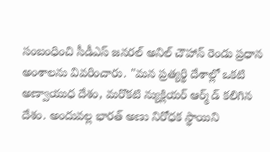సంబంధించి సీడీఎస్ జనరల్ అనిల్ చౌహాన్ రెండు ప్రధాన అంశాలను వివరించారు. "మన ప్రత్యర్థి దేశాల్లో ఒకటి అణ్వాయుధ దేశం, మరొకటి న్యుక్లియర్ ఆర్మ్ డ్ కలిగిన దేశం. అందువల్ల భారత్ అణు నిరోధక స్థాయిని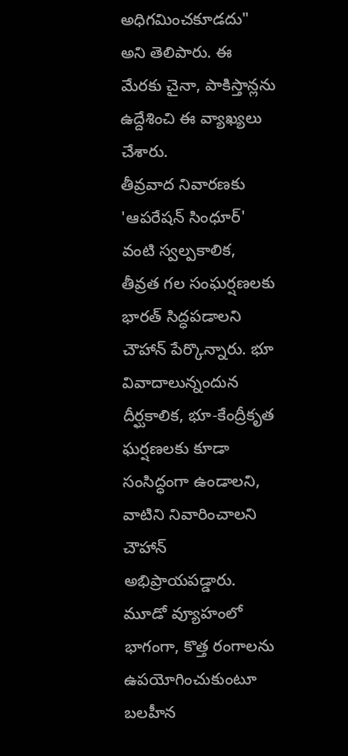అధిగమించకూడదు" అని తెలిపారు. ఈ మేరకు చైనా, పాకిస్తాన్లను ఉద్దేశించి ఈ వ్యాఖ్యలు చేశారు.
తీవ్రవాద నివారణకు 'ఆపరేషన్ సింధూర్' వంటి స్వల్పకాలిక, తీవ్రత గల సంఘర్షణలకు భారత్ సిద్ధపడాలని చౌహాన్ పేర్కొన్నారు. భూ వివాదాలున్నందున దీర్ఘకాలిక, భూ-కేంద్రీకృత ఘర్షణలకు కూడా సంసిద్ధంగా ఉండాలని, వాటిని నివారించాలని చౌహాన్ అభిప్రాయపడ్డారు.
మూడో వ్యూహంలో భాగంగా, కొత్త రంగాలను ఉపయోగించుకుంటూ బలహీన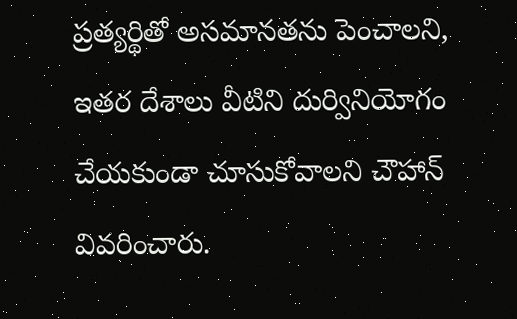ప్రత్యర్థితో అసమానతను పెంచాలని, ఇతర దేశాలు వీటిని దుర్వినియోగం చేయకుండా చూసుకోవాలని చౌహాన్ వివరించారు.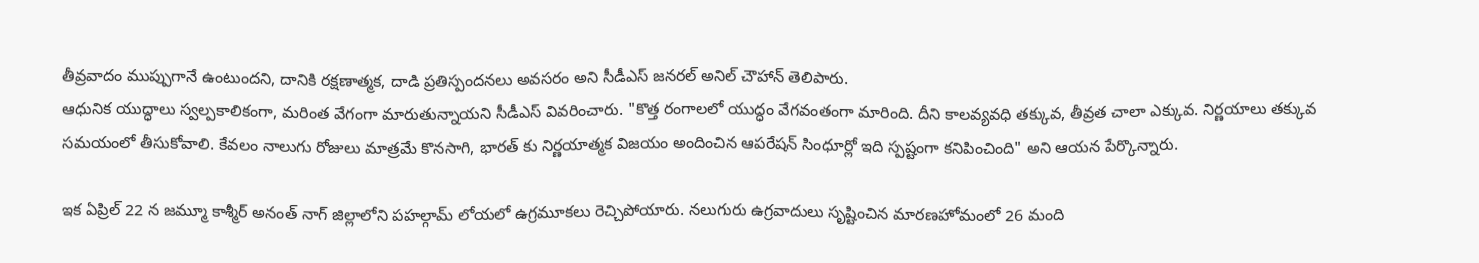తీవ్రవాదం ముప్పుగానే ఉంటుందని, దానికి రక్షణాత్మక, దాడి ప్రతిస్పందనలు అవసరం అని సీడీఎస్ జనరల్ అనిల్ చౌహాన్ తెలిపారు.
ఆధునిక యుద్ధాలు స్వల్పకాలికంగా, మరింత వేగంగా మారుతున్నాయని సీడీఎస్ వివరించారు. "కొత్త రంగాలలో యుద్ధం వేగవంతంగా మారింది. దీని కాలవ్యవధి తక్కువ, తీవ్రత చాలా ఎక్కువ. నిర్ణయాలు తక్కువ సమయంలో తీసుకోవాలి. కేవలం నాలుగు రోజులు మాత్రమే కొనసాగి, భారత్ కు నిర్ణయాత్మక విజయం అందించిన ఆపరేషన్ సింధూర్లో ఇది స్పష్టంగా కనిపించింది" అని ఆయన పేర్కొన్నారు.

ఇక ఏప్రిల్ 22 న జమ్మూ కాశ్మీర్ అనంత్ నాగ్ జిల్లాలోని పహల్గామ్ లోయలో ఉగ్రమూకలు రెచ్చిపోయారు. నలుగురు ఉగ్రవాదులు సృష్టించిన మారణహోమంలో 26 మంది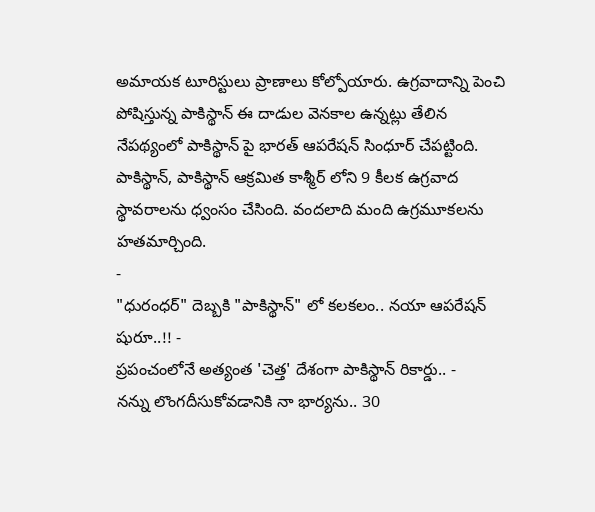అమాయక టూరిస్టులు ప్రాణాలు కోల్పోయారు. ఉగ్రవాదాన్ని పెంచి పోషిస్తున్న పాకిస్థాన్ ఈ దాడుల వెనకాల ఉన్నట్లు తేలిన నేపథ్యంలో పాకిస్థాన్ పై భారత్ ఆపరేషన్ సింధూర్ చేపట్టింది. పాకిస్థాన్, పాకిస్థాన్ ఆక్రమిత కాశ్మీర్ లోని 9 కీలక ఉగ్రవాద స్థావరాలను ధ్వంసం చేసింది. వందలాది మంది ఉగ్రమూకలను హతమార్చింది.
-
"ధురంధర్" దెబ్బకి "పాకిస్థాన్" లో కలకలం.. నయా ఆపరేషన్ షురూ..!! -
ప్రపంచంలోనే అత్యంత 'చెత్త' దేశంగా పాకిస్థాన్ రికార్డు.. -
నన్ను లొంగదీసుకోవడానికి నా భార్యను.. 30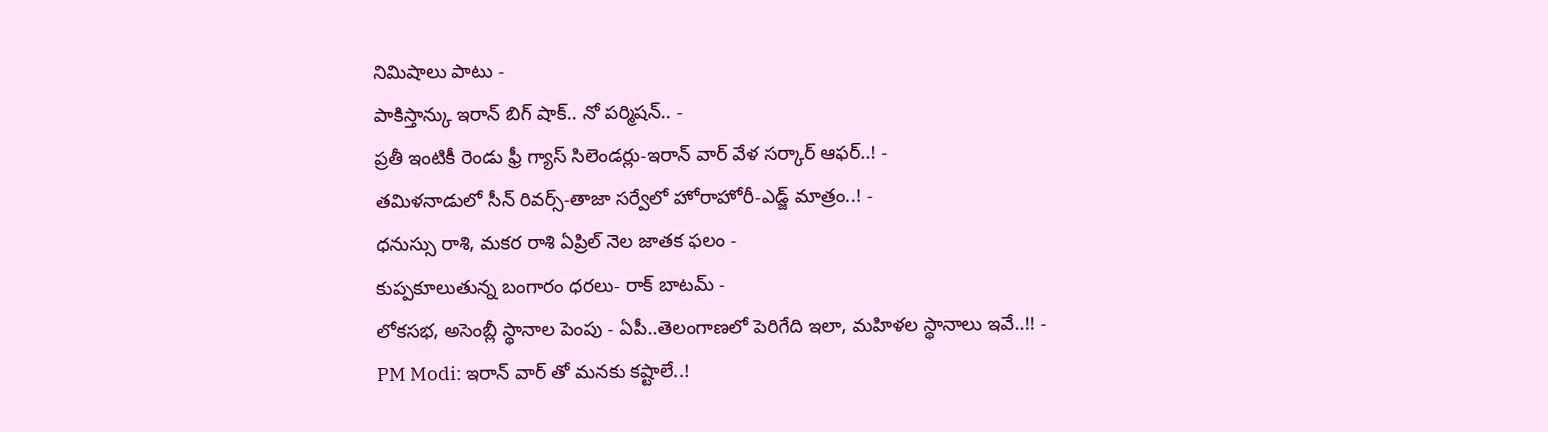నిమిషాలు పాటు -
పాకిస్తాన్కు ఇరాన్ బిగ్ షాక్.. నో పర్మిషన్.. -
ప్రతీ ఇంటికీ రెండు ఫ్రీ గ్యాస్ సిలెండర్లు-ఇరాన్ వార్ వేళ సర్కార్ ఆఫర్..! -
తమిళనాడులో సీన్ రివర్స్-తాజా సర్వేలో హోరాహోరీ-ఎడ్జ్ మాత్రం..! -
ధనుస్సు రాశి, మకర రాశి ఏప్రిల్ నెల జాతక ఫలం -
కుప్పకూలుతున్న బంగారం ధరలు- రాక్ బాటమ్ -
లోకసభ, అసెంబ్లీ స్థానాల పెంపు - ఏపీ..తెలంగాణలో పెరిగేది ఇలా, మహిళల స్థానాలు ఇవే..!! -
PM Modi: ఇరాన్ వార్ తో మనకు కష్టాలే..!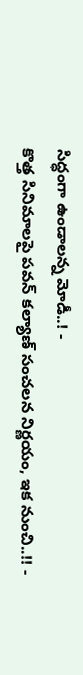సిద్ధంగా ఉండాలన్న మోడీ..! -
కొత్త సినిమాలపై పవన్ కల్యాణ్ సంచలన నిర్ణయం, ఇక నుంచి..!! -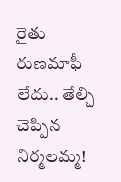రైతు రుణమాఫీ లేదు.. తేల్చి చెప్పిన నిర్మలమ్మ!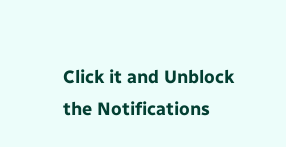Click it and Unblock the Notifications